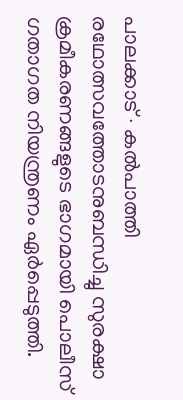പാലക്കാട് ∙ കൽപാത്തി രഥോത്സവത്തോടനുബന്ധിച്ചു സുരക്ഷാ ക്രമീകരണങ്ങളുടെ ഭാഗമായി പൊലീസ് ഗതാഗത നിയന്ത്രണം ഏർപ്പെടുത്തി.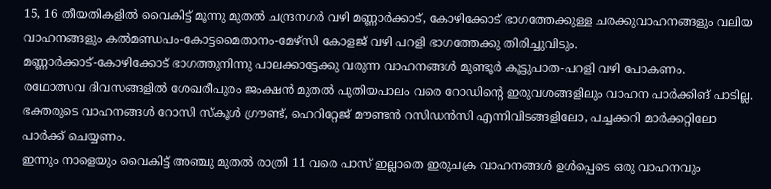15, 16 തീയതികളിൽ വൈകിട്ട് മൂന്നു മുതൽ ചന്ദ്രനഗർ വഴി മണ്ണാർക്കാട്, കോഴിക്കോട് ഭാഗത്തേക്കുള്ള ചരക്കുവാഹനങ്ങളും വലിയ വാഹനങ്ങളും കൽമണ്ഡപം-കോട്ടമൈതാനം-മേഴ്സി കോളജ് വഴി പറളി ഭാഗത്തേക്കു തിരിച്ചുവിടും.
മണ്ണാർക്കാട്-കോഴിക്കോട് ഭാഗത്തുനിന്നു പാലക്കാട്ടേക്കു വരുന്ന വാഹനങ്ങൾ മുണ്ടൂർ കൂട്ടുപാത-പറളി വഴി പോകണം.
രഥോത്സവ ദിവസങ്ങളിൽ ശേഖരീപുരം ജംക്ഷൻ മുതൽ പുതിയപാലം വരെ റോഡിന്റെ ഇരുവശങ്ങളിലും വാഹന പാർക്കിങ് പാടില്ല. ഭക്തരുടെ വാഹനങ്ങൾ റോസി സ്കൂൾ ഗ്രൗണ്ട്, ഹെറിറ്റേജ് മൗണ്ടൻ റസിഡൻസി എന്നിവിടങ്ങളിലോ, പച്ചക്കറി മാർക്കറ്റിലോ പാർക്ക് ചെയ്യണം.
ഇന്നും നാളെയും വൈകിട്ട് അഞ്ചു മുതൽ രാത്രി 11 വരെ പാസ് ഇല്ലാതെ ഇരുചക്ര വാഹനങ്ങൾ ഉൾപ്പെടെ ഒരു വാഹനവും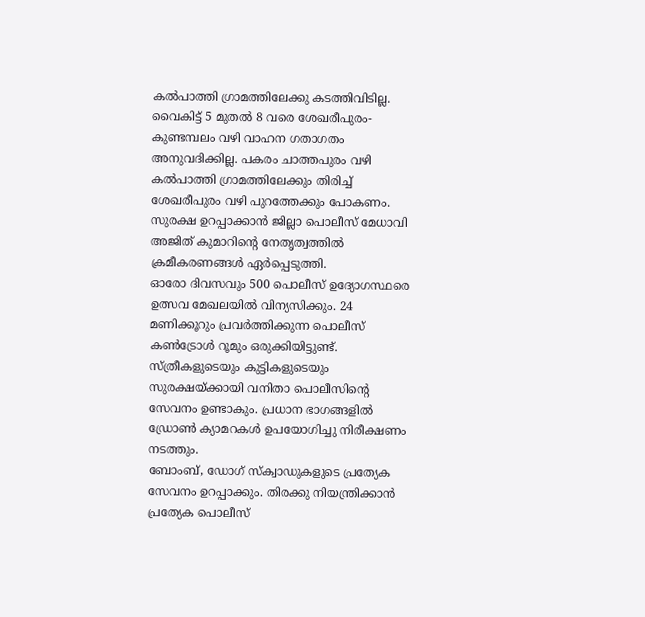കൽപാത്തി ഗ്രാമത്തിലേക്കു കടത്തിവിടില്ല.
വൈകിട്ട് 5 മുതൽ 8 വരെ ശേഖരീപുരം-കുണ്ടമ്പലം വഴി വാഹന ഗതാഗതം അനുവദിക്കില്ല. പകരം ചാത്തപുരം വഴി കൽപാത്തി ഗ്രാമത്തിലേക്കും തിരിച്ച് ശേഖരീപുരം വഴി പുറത്തേക്കും പോകണം.
സുരക്ഷ ഉറപ്പാക്കാൻ ജില്ലാ പൊലീസ് മേധാവി അജിത് കുമാറിന്റെ നേതൃത്വത്തിൽ ക്രമീകരണങ്ങൾ ഏർപ്പെടുത്തി.
ഓരോ ദിവസവും 500 പൊലീസ് ഉദ്യോഗസ്ഥരെ ഉത്സവ മേഖലയിൽ വിന്യസിക്കും. 24 മണിക്കൂറും പ്രവർത്തിക്കുന്ന പൊലീസ് കൺട്രോൾ റൂമും ഒരുക്കിയിട്ടുണ്ട്.
സ്ത്രീകളുടെയും കുട്ടികളുടെയും സുരക്ഷയ്ക്കായി വനിതാ പൊലീസിന്റെ സേവനം ഉണ്ടാകും. പ്രധാന ഭാഗങ്ങളിൽ ഡ്രോൺ ക്യാമറകൾ ഉപയോഗിച്ചു നിരീക്ഷണം നടത്തും.
ബോംബ്, ഡോഗ് സ്ക്വാഡുകളുടെ പ്രത്യേക സേവനം ഉറപ്പാക്കും. തിരക്കു നിയന്ത്രിക്കാൻ പ്രത്യേക പൊലീസ്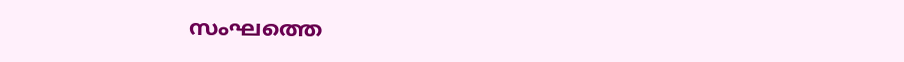സംഘത്തെ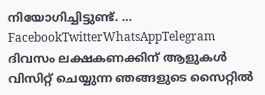നിയോഗിച്ചിട്ടുണ്ട്. … FacebookTwitterWhatsAppTelegram
ദിവസം ലക്ഷകണക്കിന് ആളുകൾ വിസിറ്റ് ചെയ്യുന്ന ഞങ്ങളുടെ സൈറ്റിൽ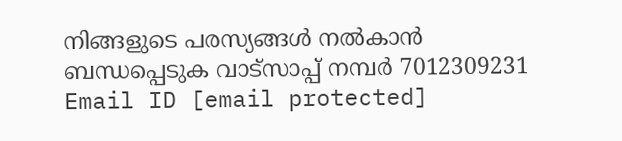നിങ്ങളുടെ പരസ്യങ്ങൾ നൽകാൻ ബന്ധപ്പെടുക വാട്സാപ്പ് നമ്പർ 7012309231 Email ID [email protected]